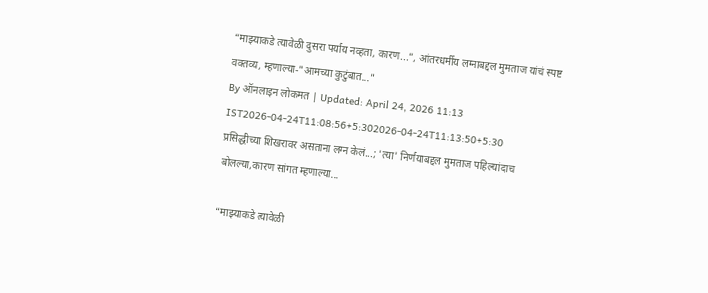“माझ्याकडे त्यावेळी दुसरा पर्याय नव्हता, कारण...”, आंतरधर्मीय लग्नाबद्दल मुमताज यांचं स्पष्ट वक्तव्य, म्हणाल्या-"आमच्या कुटुंबात..."
By ऑनलाइन लोकमत | Updated: April 24, 2026 11:13 IST2026-04-24T11:08:56+5:302026-04-24T11:13:50+5:30
प्रसिद्धीच्या शिखरावर असताना लग्न केलं...; 'त्या' निर्णयाबद्दल मुमताज पहिल्यांदाच बोलल्या,कारण सांगत म्हणाल्या...

“माझ्याकडे त्यावेळी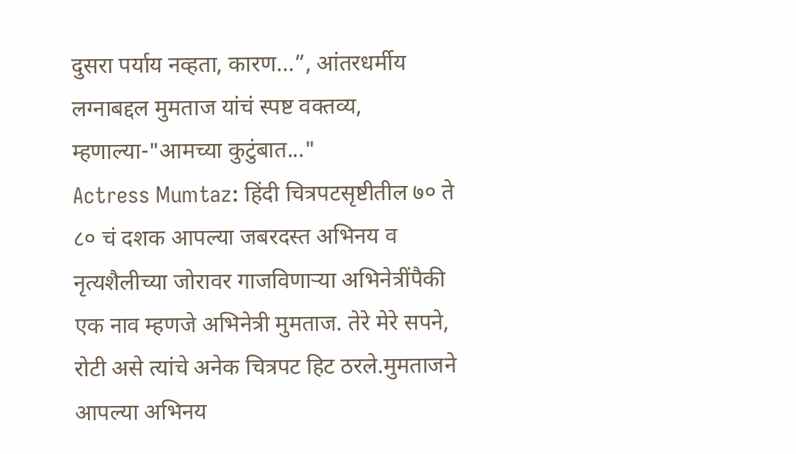दुसरा पर्याय नव्हता, कारण...”, आंतरधर्मीय लग्नाबद्दल मुमताज यांचं स्पष्ट वक्तव्य, म्हणाल्या-"आमच्या कुटुंबात..."
Actress Mumtaz: हिंदी चित्रपटसृष्टीतील ७० ते ८० चं दशक आपल्या जबरदस्त अभिनय व नृत्यशैलीच्या जोरावर गाजविणाऱ्या अभिनेत्रींपैकी एक नाव म्हणजे अभिनेत्री मुमताज. तेरे मेरे सपने, रोटी असे त्यांचे अनेक चित्रपट हिट ठरले.मुमताजने आपल्या अभिनय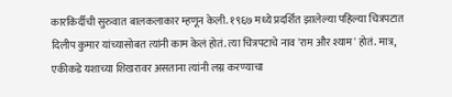कारकिर्दीची सुरुवात बालकलाकार म्हणून केली. १९६७ मध्ये प्रदर्शित झालेल्या पहिल्या चित्रपटात दिलीप कुमार यांच्यासोबत त्यांनी काम केलं होतं. त्या चित्रपटाचे नाव 'राम और श्याम' होतं. मात्र, एकीकडे यशाच्या शिखरावर असताना त्यांनी लग्न करण्याचा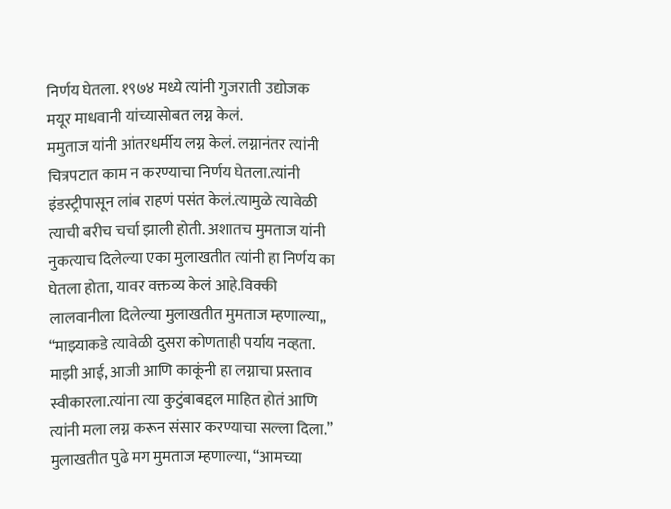निर्णय घेतला. १९७४ मध्ये त्यांनी गुजराती उद्योजक मयूर माधवानी यांच्यासोबत लग्न केलं.
ममुताज यांनी आंतरधर्मीय लग्न केलं. लग्नानंतर त्यांनी चित्रपटात काम न करण्याचा निर्णय घेतला.त्यांनी इंडस्ट्रीपासून लांब राहणं पसंत केलं.त्यामुळे त्यावेळी त्याची बरीच चर्चा झाली होती. अशातच मुमताज यांनी नुकत्याच दिलेल्या एका मुलाखतीत त्यांनी हा निर्णय का घेतला होता, यावर वक्तव्य केलं आहे.विक्की लालवानीला दिलेल्या मुलाखतीत मुमताज म्हणाल्या,, “माझ्याकडे त्यावेळी दुसरा कोणताही पर्याय नव्हता. माझी आई, आजी आणि काकूंनी हा लग्नाचा प्रस्ताव स्वीकारला.त्यांना त्या कुटुंबाबद्दल माहित होतं आणि त्यांनी मला लग्न करून संसार करण्याचा सल्ला दिला.”
मुलाखतीत पुढे मग मुमताज म्हणाल्या, “आमच्या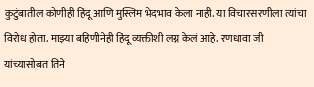कुटुंबातील कोणीही हिंदू आणि मुस्लिम भेदभाव केला नाही. या विचारसरणीला त्यांचा विरोध होता. माझ्या बहिणीनेही हिंदू व्यक्तीशी लग्न केलं आहे. रणधावा जी यांच्यासोबत तिने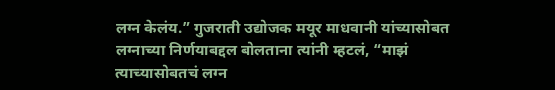लग्न केलंय.” गुजराती उद्योजक मयूर माधवानी यांच्यासोबत लग्नाच्या निर्णयाबद्दल बोलताना त्यांनी म्हटलं, “माझं त्याच्यासोबतचं लग्न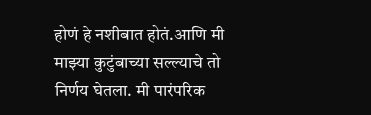होणं हे नशीबात होतं.आणि मी माझ्या कुटुंबाच्या सल्ल्याचे तो निर्णय घेतला. मी पारंपरिक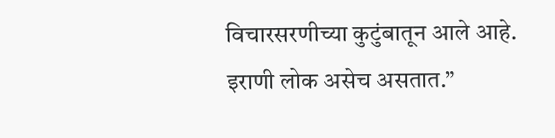विचारसरणीच्या कुटुंबातून आले आहे. इराणी लोक असेच असतात.”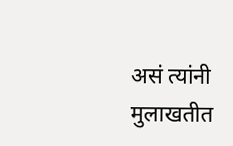असं त्यांनी मुलाखतीत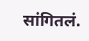सांगितलं.